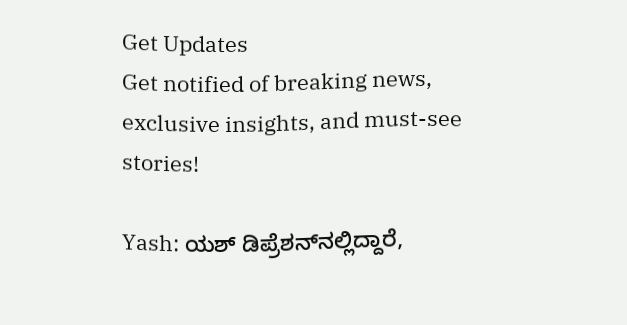Get Updates
Get notified of breaking news, exclusive insights, and must-see stories!

Yash: ಯಶ್‌ ಡಿಪ್ರೆಶನ್‌ನಲ್ಲಿದ್ದಾರೆ,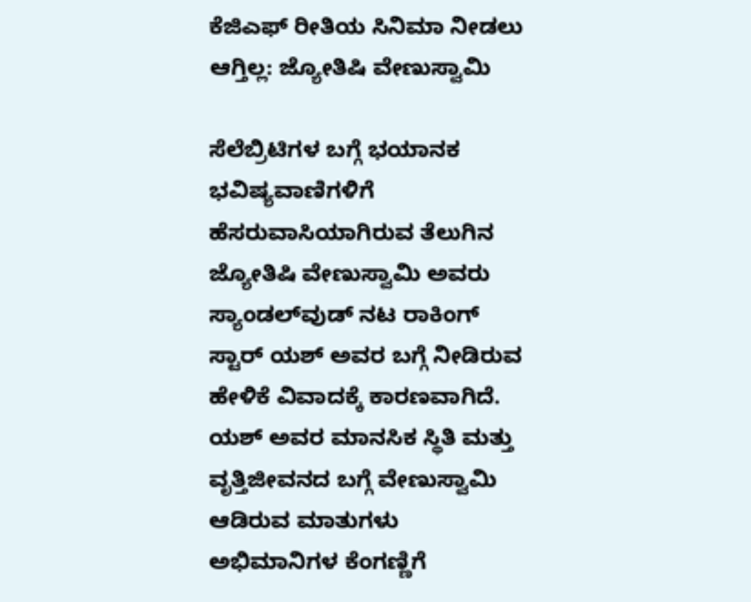ಕೆಜಿಎಫ್‌ ರೀತಿಯ ಸಿನಿಮಾ ನೀಡಲು ಆಗ್ತಿಲ್ಲ: ಜ್ಯೋತಿಷಿ ವೇಣುಸ್ವಾಮಿ

ಸೆಲೆಬ್ರಿಟಿಗಳ ಬಗ್ಗೆ ಭಯಾನಕ ಭವಿಷ್ಯವಾಣಿಗಳಿಗೆ ಹೆಸರುವಾಸಿಯಾಗಿರುವ ತೆಲುಗಿನ ಜ್ಯೋತಿಷಿ ವೇಣುಸ್ವಾಮಿ ಅವರು ಸ್ಯಾಂಡಲ್‌ವುಡ್‌ ನಟ ರಾಕಿಂಗ್ ಸ್ಟಾರ್ ಯಶ್ ಅವರ ಬಗ್ಗೆ ನೀಡಿರುವ ಹೇಳಿಕೆ ವಿವಾದಕ್ಕೆ ಕಾರಣವಾಗಿದೆ. ಯಶ್ ಅವರ ಮಾನಸಿಕ ಸ್ಥಿತಿ ಮತ್ತು ವೃತ್ತಿಜೀವನದ ಬಗ್ಗೆ ವೇಣುಸ್ವಾಮಿ ಆಡಿರುವ ಮಾತುಗಳು ಅಭಿಮಾನಿಗಳ ಕೆಂಗಣ್ಣಿಗೆ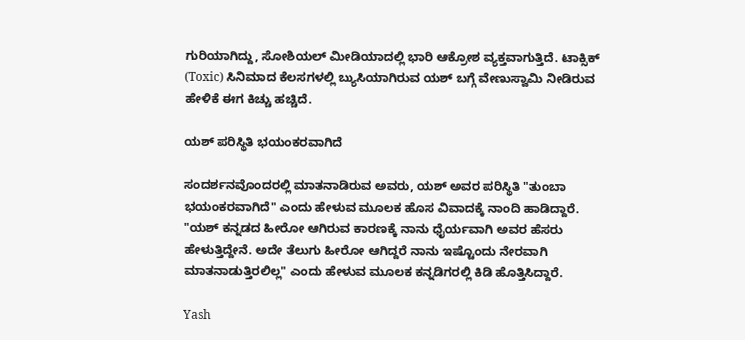ಗುರಿಯಾಗಿದ್ದು, ಸೋಶಿಯಲ್ ಮೀಡಿಯಾದಲ್ಲಿ ಭಾರಿ ಆಕ್ರೋಶ ವ್ಯಕ್ತವಾಗುತ್ತಿದೆ. ಟಾಕ್ಸಿಕ್ (Toxic) ಸಿನಿಮಾದ ಕೆಲಸಗಳಲ್ಲಿ ಬ್ಯುಸಿಯಾಗಿರುವ ಯಶ್ ಬಗ್ಗೆ ವೇಣುಸ್ವಾಮಿ ನೀಡಿರುವ ಹೇಳಿಕೆ ಈಗ ಕಿಚ್ಚು ಹಚ್ಚಿದೆ.

ಯಶ್ ಪರಿಸ್ಥಿತಿ ಭಯಂಕರವಾಗಿದೆ

ಸಂದರ್ಶನವೊಂದರಲ್ಲಿ ಮಾತನಾಡಿರುವ ಅವರು, ಯಶ್ ಅವರ ಪರಿಸ್ಥಿತಿ "ತುಂಬಾ ಭಯಂಕರವಾಗಿದೆ" ಎಂದು ಹೇಳುವ ಮೂಲಕ ಹೊಸ ವಿವಾದಕ್ಕೆ ನಾಂದಿ ಹಾಡಿದ್ದಾರೆ. "ಯಶ್ ಕನ್ನಡದ ಹೀರೋ ಆಗಿರುವ ಕಾರಣಕ್ಕೆ ನಾನು ಧೈರ್ಯವಾಗಿ ಅವರ ಹೆಸರು ಹೇಳುತ್ತಿದ್ದೇನೆ. ಅದೇ ತೆಲುಗು ಹೀರೋ ಆಗಿದ್ದರೆ ನಾನು ಇಷ್ಟೊಂದು ನೇರವಾಗಿ ಮಾತನಾಡುತ್ತಿರಲಿಲ್ಲ" ಎಂದು ಹೇಳುವ ಮೂಲಕ ಕನ್ನಡಿಗರಲ್ಲಿ ಕಿಡಿ ಹೊತ್ತಿಸಿದ್ದಾರೆ.

Yash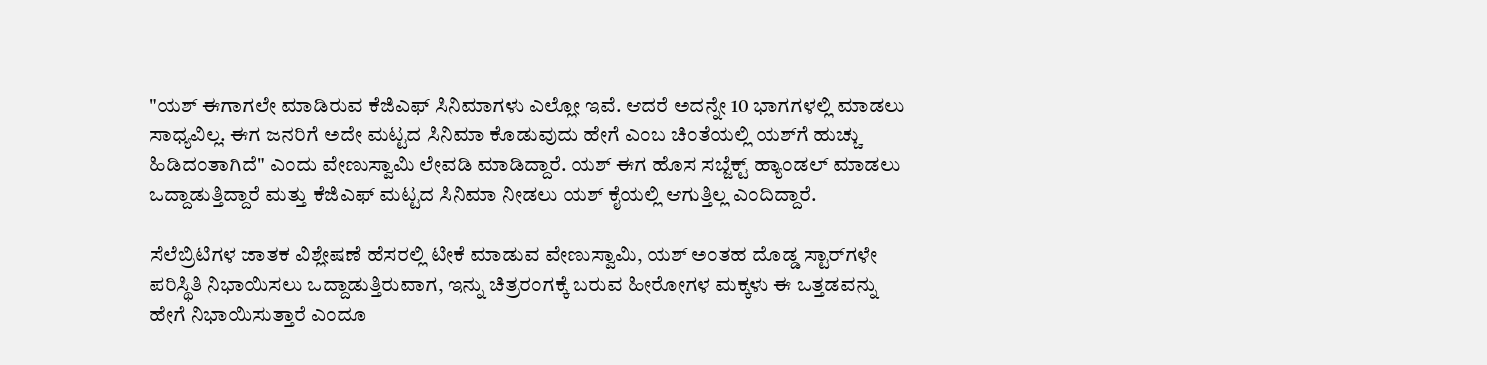"ಯಶ್‌ ಈಗಾಗಲೇ ಮಾಡಿರುವ ಕೆಜಿಎಫ್ ಸಿನಿಮಾಗಳು ಎಲ್ಲೋ ಇವೆ. ಆದರೆ ಅದನ್ನೇ 10 ಭಾಗಗಳಲ್ಲಿ ಮಾಡಲು ಸಾಧ್ಯವಿಲ್ಲ. ಈಗ ಜನರಿಗೆ ಅದೇ ಮಟ್ಟದ ಸಿನಿಮಾ ಕೊಡುವುದು ಹೇಗೆ ಎಂಬ ಚಿಂತೆಯಲ್ಲಿ ಯಶ್‌ಗೆ ಹುಚ್ಚು ಹಿಡಿದಂತಾಗಿದೆ" ಎಂದು ವೇಣುಸ್ವಾಮಿ ಲೇವಡಿ ಮಾಡಿದ್ದಾರೆ. ಯಶ್ ಈಗ ಹೊಸ ಸಬ್ಜೆಕ್ಟ್ ಹ್ಯಾಂಡಲ್ ಮಾಡಲು ಒದ್ದಾಡುತ್ತಿದ್ದಾರೆ ಮತ್ತು ಕೆಜಿಎಫ್ ಮಟ್ಟದ ಸಿನಿಮಾ ನೀಡಲು ಯಶ್‌ ಕೈಯಲ್ಲಿ ಆಗುತ್ತಿಲ್ಲ ಎಂದಿದ್ದಾರೆ.

ಸೆಲೆಬ್ರಿಟಿಗಳ ಜಾತಕ ವಿಶ್ಲೇಷಣೆ ಹೆಸರಲ್ಲಿ ಟೀಕೆ ಮಾಡುವ ವೇಣುಸ್ವಾಮಿ, ಯಶ್ ಅಂತಹ ದೊಡ್ಡ ಸ್ಟಾರ್‌ಗಳೇ ಪರಿಸ್ಥಿತಿ ನಿಭಾಯಿಸಲು ಒದ್ದಾಡುತ್ತಿರುವಾಗ, ಇನ್ನು ಚಿತ್ರರಂಗಕ್ಕೆ ಬರುವ ಹೀರೋಗಳ ಮಕ್ಕಳು ಈ ಒತ್ತಡವನ್ನು ಹೇಗೆ ನಿಭಾಯಿಸುತ್ತಾರೆ ಎಂದೂ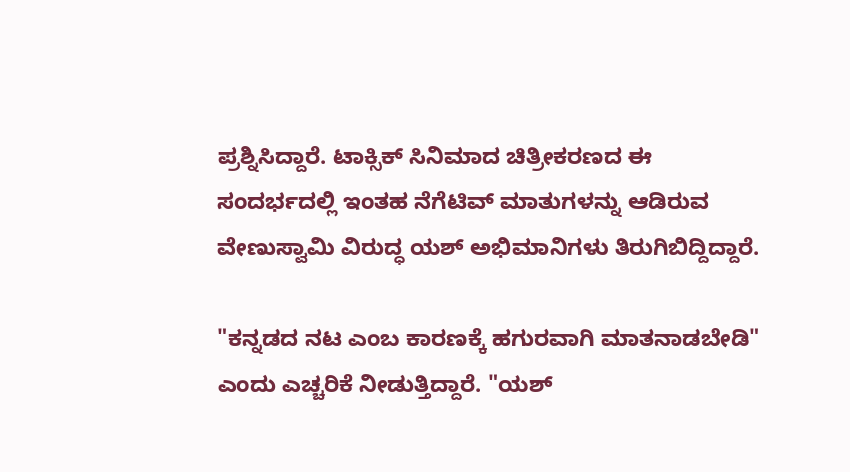ಪ್ರಶ್ನಿಸಿದ್ದಾರೆ. ಟಾಕ್ಸಿಕ್ ಸಿನಿಮಾದ ಚಿತ್ರೀಕರಣದ ಈ ಸಂದರ್ಭದಲ್ಲಿ ಇಂತಹ ನೆಗೆಟಿವ್ ಮಾತುಗಳನ್ನು ಆಡಿರುವ ವೇಣುಸ್ವಾಮಿ ವಿರುದ್ಧ ಯಶ್ ಅಭಿಮಾನಿಗಳು ತಿರುಗಿಬಿದ್ದಿದ್ದಾರೆ.

"ಕನ್ನಡದ ನಟ ಎಂಬ ಕಾರಣಕ್ಕೆ ಹಗುರವಾಗಿ ಮಾತನಾಡಬೇಡಿ" ಎಂದು ಎಚ್ಚರಿಕೆ ನೀಡುತ್ತಿದ್ದಾರೆ. "ಯಶ್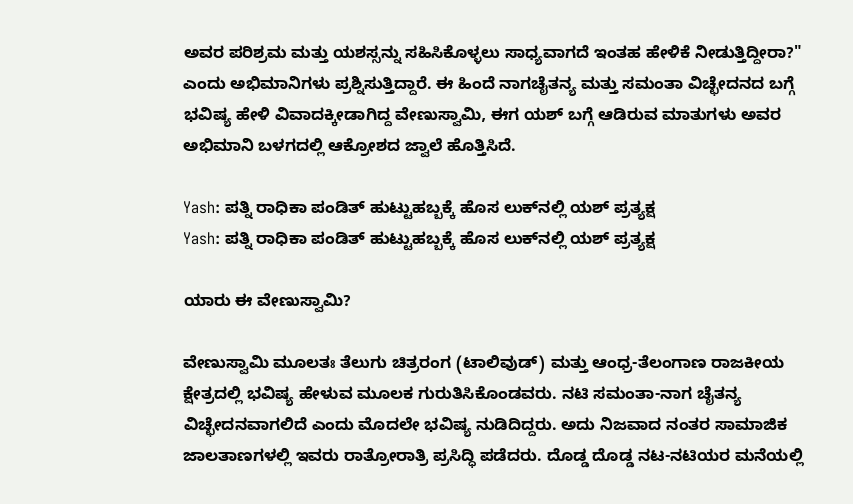ಅವರ ಪರಿಶ್ರಮ ಮತ್ತು ಯಶಸ್ಸನ್ನು ಸಹಿಸಿಕೊಳ್ಳಲು ಸಾಧ್ಯವಾಗದೆ ಇಂತಹ ಹೇಳಿಕೆ ನೀಡುತ್ತಿದ್ದೀರಾ?" ಎಂದು ಅಭಿಮಾನಿಗಳು ಪ್ರಶ್ನಿಸುತ್ತಿದ್ದಾರೆ. ಈ ಹಿಂದೆ ನಾಗಚೈತನ್ಯ ಮತ್ತು ಸಮಂತಾ ವಿಚ್ಛೇದನದ ಬಗ್ಗೆ ಭವಿಷ್ಯ ಹೇಳಿ ವಿವಾದಕ್ಕೀಡಾಗಿದ್ದ ವೇಣುಸ್ವಾಮಿ, ಈಗ ಯಶ್ ಬಗ್ಗೆ ಆಡಿರುವ ಮಾತುಗಳು ಅವರ ಅಭಿಮಾನಿ ಬಳಗದಲ್ಲಿ ಆಕ್ರೋಶದ ಜ್ವಾಲೆ ಹೊತ್ತಿಸಿದೆ.

Yash: ಪತ್ನಿ ರಾಧಿಕಾ ಪಂಡಿತ್‌ ಹುಟ್ಟುಹಬ್ಬಕ್ಕೆ ಹೊಸ ಲುಕ್‌ನಲ್ಲಿ ಯಶ್‌ ಪ್ರತ್ಯಕ್ಷ
Yash: ಪತ್ನಿ ರಾಧಿಕಾ ಪಂಡಿತ್‌ ಹುಟ್ಟುಹಬ್ಬಕ್ಕೆ ಹೊಸ ಲುಕ್‌ನಲ್ಲಿ ಯಶ್‌ ಪ್ರತ್ಯಕ್ಷ

ಯಾರು ಈ ವೇಣುಸ್ವಾಮಿ?

ವೇಣುಸ್ವಾಮಿ ಮೂಲತಃ ತೆಲುಗು ಚಿತ್ರರಂಗ (ಟಾಲಿವುಡ್) ಮತ್ತು ಆಂಧ್ರ-ತೆಲಂಗಾಣ ರಾಜಕೀಯ ಕ್ಷೇತ್ರದಲ್ಲಿ ಭವಿಷ್ಯ ಹೇಳುವ ಮೂಲಕ ಗುರುತಿಸಿಕೊಂಡವರು. ನಟಿ ಸಮಂತಾ-ನಾಗ ಚೈತನ್ಯ ವಿಚ್ಛೇದನವಾಗಲಿದೆ ಎಂದು ಮೊದಲೇ ಭವಿಷ್ಯ ನುಡಿದಿದ್ದರು. ಅದು ನಿಜವಾದ ನಂತರ ಸಾಮಾಜಿಕ ಜಾಲತಾಣಗಳಲ್ಲಿ ಇವರು ರಾತ್ರೋರಾತ್ರಿ ಪ್ರಸಿದ್ಧಿ ಪಡೆದರು. ದೊಡ್ಡ ದೊಡ್ಡ ನಟ-ನಟಿಯರ ಮನೆಯಲ್ಲಿ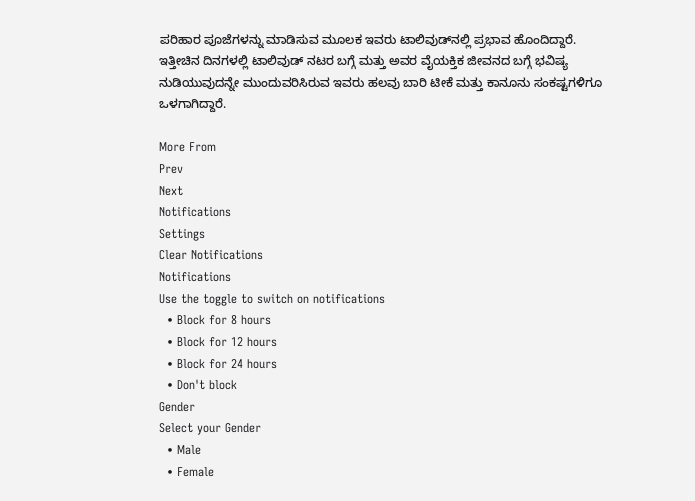ಪರಿಹಾರ ಪೂಜೆಗಳನ್ನು ಮಾಡಿಸುವ ಮೂಲಕ ಇವರು ಟಾಲಿವುಡ್‌ನಲ್ಲಿ ಪ್ರಭಾವ ಹೊಂದಿದ್ದಾರೆ. ಇತ್ತೀಚಿನ ದಿನಗಳಲ್ಲಿ ಟಾಲಿವುಡ್ ನಟರ ಬಗ್ಗೆ ಮತ್ತು ಅವರ ವೈಯಕ್ತಿಕ ಜೀವನದ ಬಗ್ಗೆ ಭವಿಷ್ಯ ನುಡಿಯುವುದನ್ನೇ ಮುಂದುವರಿಸಿರುವ ಇವರು ಹಲವು ಬಾರಿ ಟೀಕೆ ಮತ್ತು ಕಾನೂನು ಸಂಕಷ್ಟಗಳಿಗೂ ಒಳಗಾಗಿದ್ದಾರೆ.

More From
Prev
Next
Notifications
Settings
Clear Notifications
Notifications
Use the toggle to switch on notifications
  • Block for 8 hours
  • Block for 12 hours
  • Block for 24 hours
  • Don't block
Gender
Select your Gender
  • Male
  • Female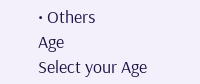• Others
Age
Select your Age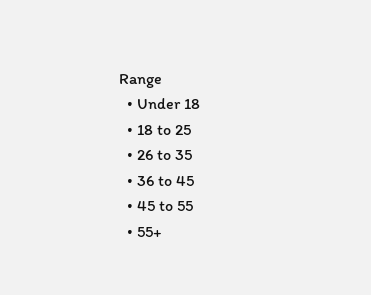Range
  • Under 18
  • 18 to 25
  • 26 to 35
  • 36 to 45
  • 45 to 55
  • 55+